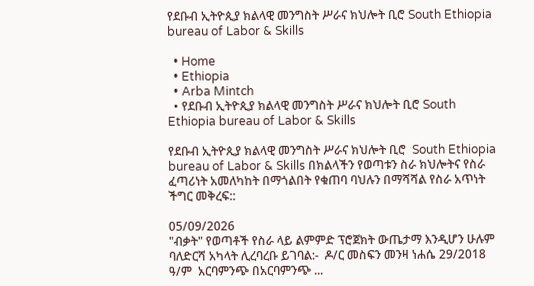የደቡብ ኢትዮጲያ ክልላዊ መንግስት ሥራና ክህሎት ቢሮ South Ethiopia bureau of Labor & Skills

  • Home
  • Ethiopia
  • Arba Mintch
  • የደቡብ ኢትዮጲያ ክልላዊ መንግስት ሥራና ክህሎት ቢሮ South Ethiopia bureau of Labor & Skills

የደቡብ ኢትዮጲያ ክልላዊ መንግስት ሥራና ክህሎት ቢሮ  South Ethiopia bureau of Labor & Skills በክልላችን የወጣቱን ስራ ክህሎትና የስራ ፈጣሪነት አመለካከት በማጎልበት የቁጠባ ባህሉን በማሻሻል የስራ አጥነት ችግር መቅረፍ::

05/09/2026
"ብቃት" የወጣቶች የስራ ላይ ልምምድ ፕሮጀክት ውጤታማ እንዲሆን ሁሉም ባለድርሻ አካላት ሊረባረቡ ይገባል:-  ዶ/ር መስፍን መንዛ ነሐሴ 29/2018 ዓ/ም  አርባምንጭ በአርባምንጭ ...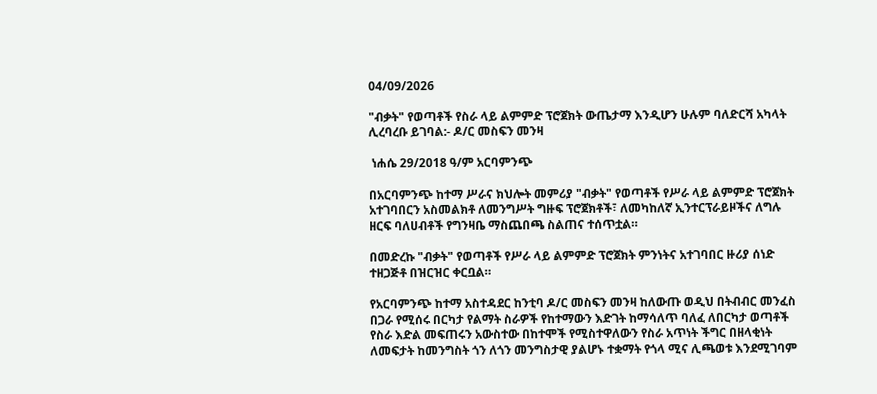04/09/2026

"ብቃት" የወጣቶች የስራ ላይ ልምምድ ፕሮጀክት ውጤታማ እንዲሆን ሁሉም ባለድርሻ አካላት ሊረባረቡ ይገባል:- ዶ/ር መስፍን መንዛ

 ነሐሴ 29/2018 ዓ/ም አርባምንጭ

በአርባምንጭ ከተማ ሥራና ክህሎት መምሪያ "ብቃት" የወጣቶች የሥራ ላይ ልምምድ ፕሮጀክት አተገባበርን አስመልክቶ ለመንግሥት ግዙፍ ፕሮጀክቶች፣ ለመካከለኛ ኢንተርፕራይዞችና ለግሉ ዘርፍ ባለሀብቶች የግንዛቤ ማስጨበጫ ስልጠና ተሰጥቷል።

በመድረኩ "ብቃት" የወጣቶች የሥራ ላይ ልምምድ ፕሮጀክት ምንነትና አተገባበር ዙሪያ ሰነድ ተዘጋጅቶ በዝርዝር ቀርቧል።

የአርባምንጭ ከተማ አስተዳደር ከንቲባ ዶ/ር መስፍን መንዛ ከለውጡ ወዲህ በትብብር መንፈስ በጋራ የሚሰሩ በርካታ የልማት ስራዎች የከተማውን እድገት ከማሳለጥ ባለፈ ለበርካታ ወጣቶች የስራ እድል መፍጠሩን አውስተው በከተሞች የሚስተዋለውን የስራ አጥነት ችግር በዘላቂነት ለመፍታት ከመንግስት ጎን ለጎን መንግስታዊ ያልሆኑ ተቋማት የጎላ ሚና ሊጫወቱ እንደሚገባም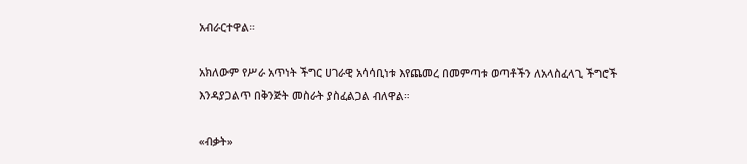አብራርተዋል።

አክለውም የሥራ አጥነት ችግር ሀገራዊ አሳሳቢነቱ እየጨመረ በመምጣቱ ወጣቶችን ለአላስፈላጊ ችግሮች እንዳያጋልጥ በቅንጅት መስራት ያስፈልጋል ብለዋል።

«ብቃት»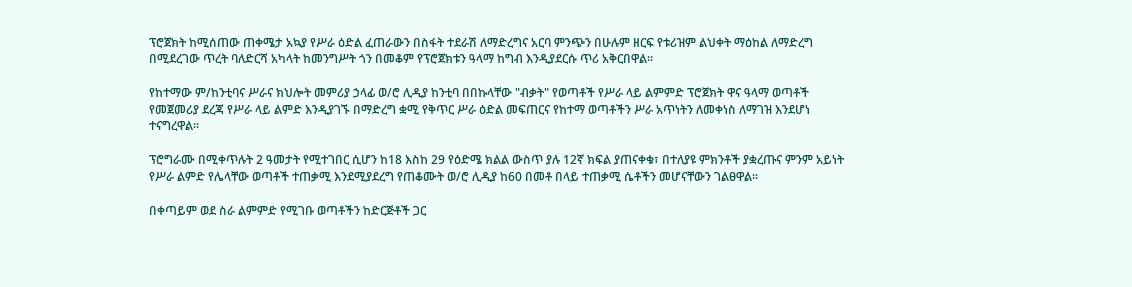ፕሮጀክት ከሚሰጠው ጠቀሜታ አኳያ የሥራ ዕድል ፈጠራውን በስፋት ተደራሽ ለማድረግና አርባ ምንጭን በሁሉም ዘርፍ የቱሪዝም ልህቀት ማዕከል ለማድረግ በሚደረገው ጥረት ባለድርሻ አካላት ከመንግሥት ጎን በመቆም የፕሮጀክቱን ዓላማ ከግብ እንዲያደርሱ ጥሪ አቅርበዋል።

የከተማው ም/ከንቲባና ሥራና ክህሎት መምሪያ ኃላፊ ወ/ሮ ሊዲያ ከንቲባ በበኩላቸው "ብቃት" የወጣቶች የሥራ ላይ ልምምድ ፕሮጀክት ዋና ዓላማ ወጣቶች የመጀመሪያ ደረጃ የሥራ ላይ ልምድ እንዲያገኙ በማድረግ ቋሚ የቅጥር ሥራ ዕድል መፍጠርና የከተማ ወጣቶችን ሥራ አጥነትን ለመቀነስ ለማገዝ እንደሆነ ተናግረዋል።

ፕሮግራሙ በሚቀጥሉት 2 ዓመታት የሚተገበር ሲሆን ከ18 እስከ 29 የዕድሜ ክልል ውስጥ ያሉ 12ኛ ክፍል ያጠናቀቁ፣ በተለያዩ ምክንቶች ያቋረጡና ምንም አይነት የሥራ ልምድ የሌላቸው ወጣቶች ተጠቃሚ እንደሚያደረግ የጠቆሙት ወ/ሮ ሊዲያ ከ60 በመቶ በላይ ተጠቃሚ ሴቶችን መሆናቸውን ገልፀዋል፡፡

በቀጣይም ወደ ስራ ልምምድ የሚገቡ ወጣቶችን ከድርጅቶች ጋር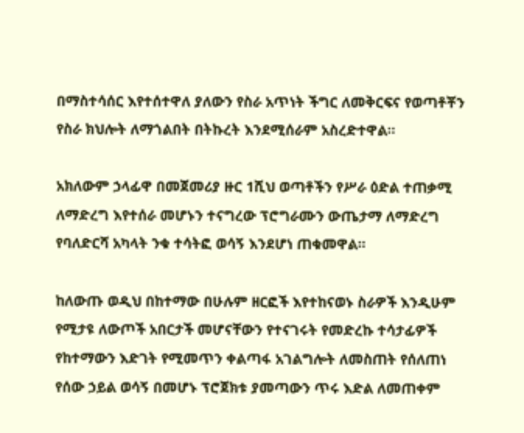በማስተሳሰር እየተሰተዋለ ያለውን የስራ አጥነት ችግር ለመቅርፍና የወጣቶቾን የስራ ክህሎት ለማጎልበት በትኩረት እንደሚሰራም አስረድተዋል።

አክለውም ኃላፊዋ በመጀመሪያ ዙር 1ሺህ ወጣቶችን የሥራ ዕድል ተጠቃሚ ለማድረግ እየተሰራ መሆኑን ተናግረው ፕሮግራሙን ውጤታማ ለማድረግ የባለድርሻ አካላት ንቁ ተሳትፎ ወሳኝ እንደሆነ ጠቁመዋል።

ከለውጡ ወዲህ በከተማው በሁሉም ዘርፎች እየተከናወኑ ስራዎች እንዲሁም የሚታዩ ለውጦች አበርታች መሆናቸውን የተናገሩት የመድረኩ ተሳታፊዎች የከተማውን እድገት የሚመጥን ቀልጣፋ አገልግሎት ለመስጠት የሰለጠነ የሰው ኃይል ወሳኝ በመሆኑ ፕሮጀክቱ ያመጣውን ጥሩ እድል ለመጠቀም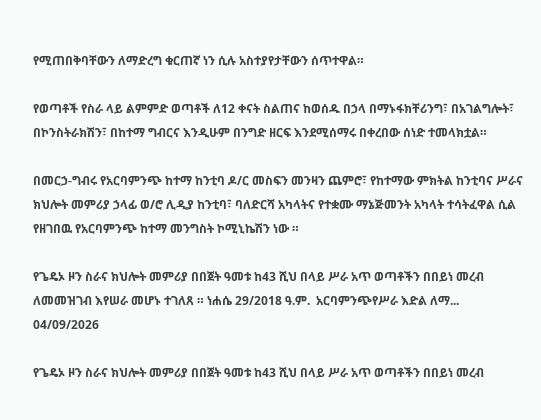የሚጠበቅባቸውን ለማድረግ ቁርጠኛ ነን ሲሉ አስተያየታቸውን ሰጥተዋል።

የወጣቶች የስራ ላይ ልምምድ ወጣቶች ለ12 ቀናት ስልጠና ከወሰዱ በኃላ በማኑፋክቸሪንግ፣ በአገልግሎት፣ በኮንስትራክሽን፣ በከተማ ግብርና እንዲሁም በንግድ ዘርፍ እንደሚሰማሩ በቀረበው ሰነድ ተመላክቷል።

በመርኃ-ግብሩ የአርባምንጭ ከተማ ከንቲባ ዶ/ር መስፍን መንዛን ጨምሮ፣ የከተማው ምክትል ከንቲባና ሥራና ክህሎት መምሪያ ኃላፊ ወ/ሮ ሊዲያ ከንቲባ፣ ባለድርሻ አካላትና የተቋሙ ማኔጅመንት አካላት ተሳትፈዋል ሲል የዘገበዉ የአርባምንጭ ከተማ መንግስት ኮሚኒኬሽን ነው ።

የጌዴኦ ዞን ስራና ክህሎት መምሪያ በበጀት ዓመቱ ከ43 ሺህ በላይ ሥራ አጥ ወጣቶችን በበይነ መረብ ለመመዝገብ እየሠራ መሆኑ ተገለጸ ። ነሐሴ 29/2018 ዓ.ም.  አርባምንጭየሥራ እድል ለማ...
04/09/2026

የጌዴኦ ዞን ስራና ክህሎት መምሪያ በበጀት ዓመቱ ከ43 ሺህ በላይ ሥራ አጥ ወጣቶችን በበይነ መረብ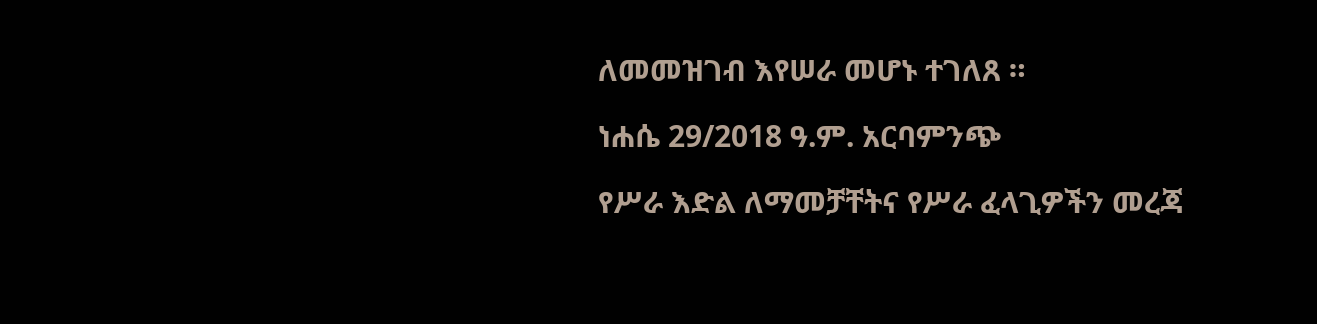ለመመዝገብ እየሠራ መሆኑ ተገለጸ ።

ነሐሴ 29/2018 ዓ.ም. አርባምንጭ

የሥራ እድል ለማመቻቸትና የሥራ ፈላጊዎችን መረጃ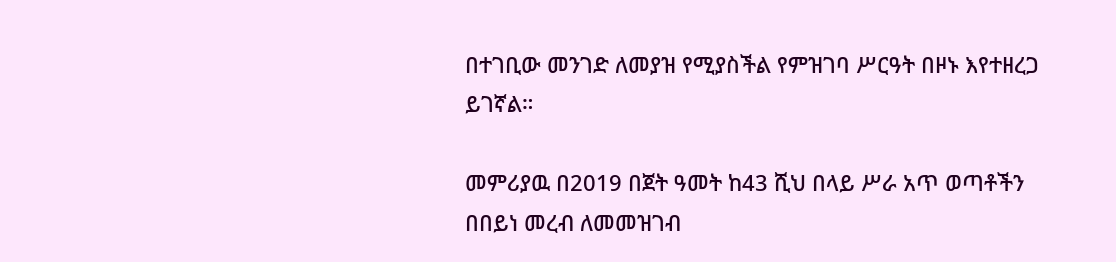በተገቢው መንገድ ለመያዝ የሚያስችል የምዝገባ ሥርዓት በዞኑ እየተዘረጋ ይገኛል።

መምሪያዉ በ2019 በጀት ዓመት ከ43 ሺህ በላይ ሥራ አጥ ወጣቶችን በበይነ መረብ ለመመዝገብ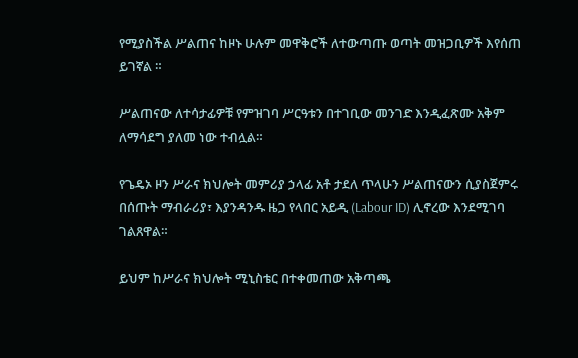የሚያስችል ሥልጠና ከዞኑ ሁሉም መዋቅሮች ለተውጣጡ ወጣት መዝጋቢዎች እየሰጠ ይገኛል ።

ሥልጠናው ለተሳታፊዎቹ የምዝገባ ሥርዓቱን በተገቢው መንገድ እንዲፈጽሙ አቅም ለማሳደግ ያለመ ነው ተብሏል።

የጌዴኦ ዞን ሥራና ክህሎት መምሪያ ኃላፊ አቶ ታደለ ጥላሁን ሥልጠናውን ሲያስጀምሩ በሰጡት ማብራሪያ፣ እያንዳንዱ ዜጋ የላበር አይዲ (Labour ID) ሊኖረው እንደሚገባ ገልጸዋል።

ይህም ከሥራና ክህሎት ሚኒስቴር በተቀመጠው አቅጣጫ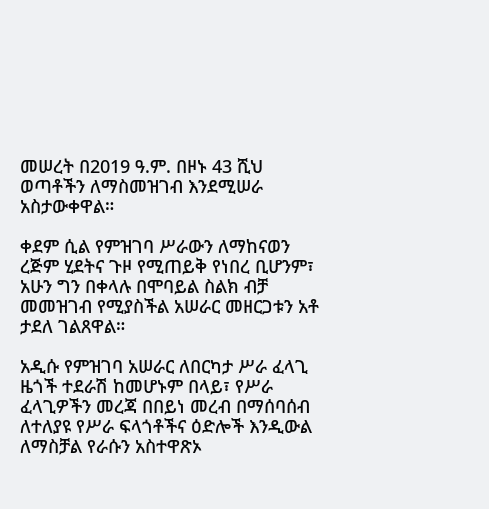መሠረት በ2019 ዓ.ም. በዞኑ 43 ሺህ ወጣቶችን ለማስመዝገብ እንደሚሠራ አስታውቀዋል።

ቀደም ሲል የምዝገባ ሥራውን ለማከናወን ረጅም ሂደትና ጉዞ የሚጠይቅ የነበረ ቢሆንም፣ አሁን ግን በቀላሉ በሞባይል ስልክ ብቻ መመዝገብ የሚያስችል አሠራር መዘርጋቱን አቶ ታደለ ገልጸዋል።

አዲሱ የምዝገባ አሠራር ለበርካታ ሥራ ፈላጊ ዜጎች ተደራሽ ከመሆኑም በላይ፣ የሥራ ፈላጊዎችን መረጃ በበይነ መረብ በማሰባሰብ ለተለያዩ የሥራ ፍላጎቶችና ዕድሎች እንዲውል ለማስቻል የራሱን አስተዋጽኦ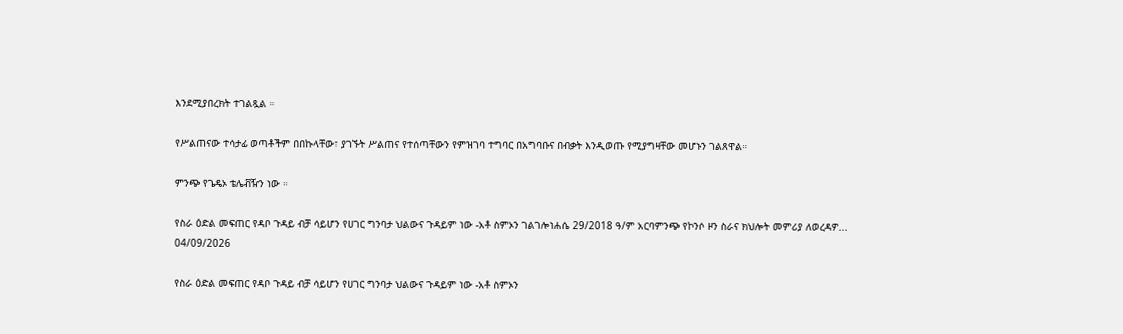እንደሚያበረክት ተገልጿል ።

የሥልጠናው ተሳታፊ ወጣቶችም በበኩላቸው፣ ያገኙት ሥልጠና የተሰጣቸውን የምዝገባ ተግባር በአግባቡና በብቃት እንዲወጡ የሚያግዛቸው መሆኑን ገልጸዋል።

ምንጭ የጌዴኦ ቴሌቭዥን ነው ።

የስራ ዕድል መፍጠር የዳቦ ጉዳይ ብቻ ሳይሆን የሀገር ግንባታ ህልውና ጉዳይም ነው -አቶ ስምኦን ገልገሎነሐሴ 29/2018 ዓ/ም አርባምንጭ የኮንሶ ዞን ስራና ክህሎት መምሪያ ለወረዳዎ...
04/09/2026

የስራ ዕድል መፍጠር የዳቦ ጉዳይ ብቻ ሳይሆን የሀገር ግንባታ ህልውና ጉዳይም ነው -አቶ ስምኦን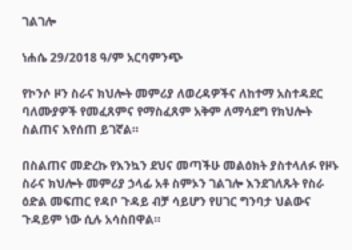ገልገሎ

ነሐሴ 29/2018 ዓ/ም አርባምንጭ

የኮንሶ ዞን ስራና ክህሎት መምሪያ ለወረዳዎችና ለከተማ አስተዳደር ባለሙያዎች የመፈጸምና የማስፈጸም አቅም ለማሳደግ የክህሎት ስልጠና እየሰጠ ይገኛል።

በስልጠና መድረኩ የእንኳን ደህና መጣችሁ መልዕክት ያስተላለፉ የዞኑ ስራና ክህሎት መምሪያ ኃላፊ አቶ ስምኦን ገልገሎ እንደገለጹት የስራ ዕድል መፍጠር የዳቦ ጉዳይ ብቻ ሳይሆን የሀገር ግንባታ ህልውና ጉዳይም ነው ሲሉ አሳስበዋል።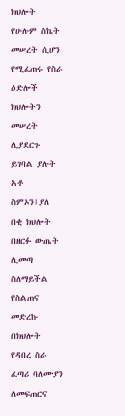ክህሎት የሁሉም ስኬት መሠረት ሲሆን የሚፈጠሩ የስራ ዕድሎች ክህሎትን መሠረት ሊያደርጉ ይገባል ያሉት አቶ ስምኦን፤ያለ በቂ ክህሎት በዘርፉ ውጤት ሊመጣ ስለማይችል የስልጠና መድረኩ በክህሎት የዳበረ ስራ ፈጣሪ ባለሙያን ለመፍጠርና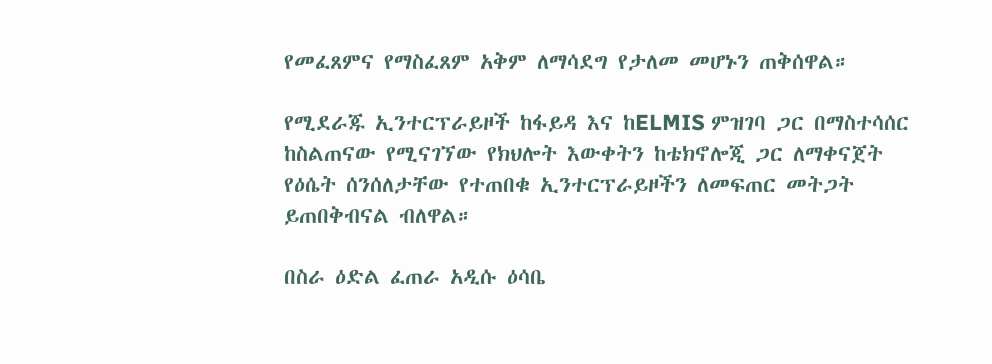የመፈጸምና የማስፈጸም አቅም ለማሳደግ የታለመ መሆኑን ጠቅሰዋል።

የሚደራጁ ኢንተርፕራይዞች ከፋይዳ እና ከELMIS ምዝገባ ጋር በማስተሳሰር ከስልጠናው የሚናገኘው የክህሎት እውቀትን ከቴክኖሎጂ ጋር ለማቀናጀት የዕሴት ሰንሰለታቸው የተጠበቁ ኢንተርፕራይዞችን ለመፍጠር መትጋት ይጠበቅብናል ብለዋል።

በስራ ዕድል ፈጠራ አዲሱ ዕሳቤ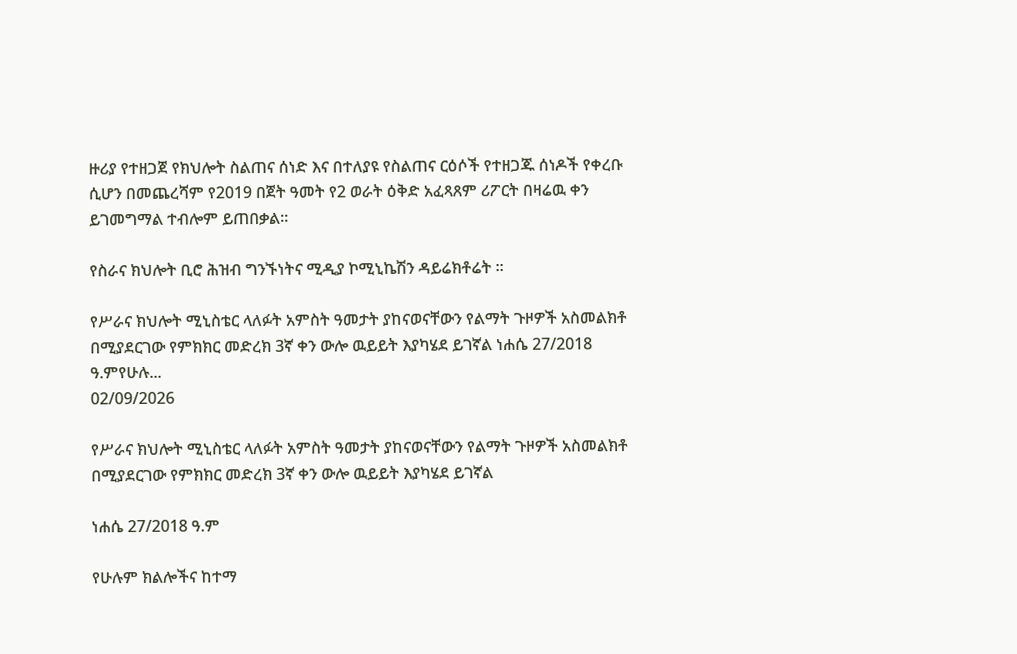ዙሪያ የተዘጋጀ የክህሎት ስልጠና ሰነድ እና በተለያዩ የስልጠና ርዕሶች የተዘጋጁ ሰነዶች የቀረቡ ሲሆን በመጨረሻም የ2019 በጀት ዓመት የ2 ወራት ዕቅድ አፈጻጸም ሪፖርት በዛሬዉ ቀን ይገመግማል ተብሎም ይጠበቃል።

የስራና ክህሎት ቢሮ ሕዝብ ግንኙነትና ሚዲያ ኮሚኒኬሽን ዳይሬክቶሬት ።

የሥራና ክህሎት ሚኒስቴር ላለፉት አምስት ዓመታት ያከናወናቸውን የልማት ጉዞዎች አስመልክቶ በሚያደርገው የምክክር መድረክ 3ኛ ቀን ውሎ ዉይይት እያካሄደ ይገኛል ነሐሴ 27/2018  ዓ.ምየሁሉ...
02/09/2026

የሥራና ክህሎት ሚኒስቴር ላለፉት አምስት ዓመታት ያከናወናቸውን የልማት ጉዞዎች አስመልክቶ በሚያደርገው የምክክር መድረክ 3ኛ ቀን ውሎ ዉይይት እያካሄደ ይገኛል

ነሐሴ 27/2018 ዓ.ም

የሁሉም ክልሎችና ከተማ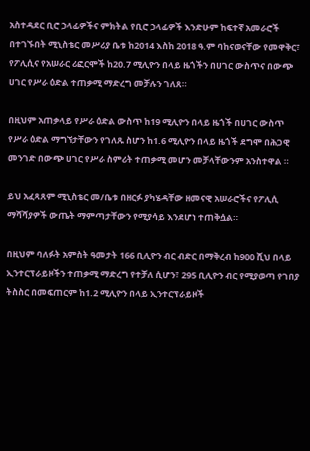አስተዳደር ቢሮ ኃላፊዎችና ምክትል የቢሮ ኃላፊዎች እንድሁም ከፍተኛ አመራሮች በተገኙበት ሚኒስቴር መሥሪያ ቤቱ ከ2014 እስከ 2018 ዓ.ም ባከናወናቸው የመዋቅር፣ የፖሊሲና የአሠራር ሪፎርሞች ከ20.7 ሚሊዮን በላይ ዜጎችን በሀገር ውስጥና በውጭ ሀገር የሥራ ዕድል ተጠቃሚ ማድረግ መቻሉን ገለጸ።

በዚህም አጠቃላይ የሥራ ዕድል ውስጥ ከ19 ሚሊዮን በላይ ዜጎች በሀገር ውስጥ የሥራ ዕድል ማግኘታቸውን የገለጹ ስሆን ከ1.6 ሚሊዮን በላይ ዜጎች ደግሞ በሕጋዊ መንገድ በውጭ ሀገር የሥራ ስምሪት ተጠቃሚ መሆን መቻላቸውንም አንስተዋል ።

ይህ አፈጻጸም ሚኒስቴር መ/ቤቱ በዘርፉ ያካሄዳቸው ዘመናዊ አሠራሮችና የፖሊሲ ማሻሻያዎች ውጤት ማምጣታቸውን የሚያሳይ እንደሆነ ተጠቅሷል።

በዚህም ባለፉት አምስት ዓመታት 166 ቢሊዮን ብር ብድር በማቅረብ ከ900 ሺህ በላይ ኢንተርፕራይዞችን ተጠቃሚ ማድረግ የተቻለ ሲሆን፣ 295 ቢሊዮን ብር የሚያወጣ የገበያ ትስስር በመፍጠርም ከ1.2 ሚሊዮን በላይ ኢንተርፕራይዞች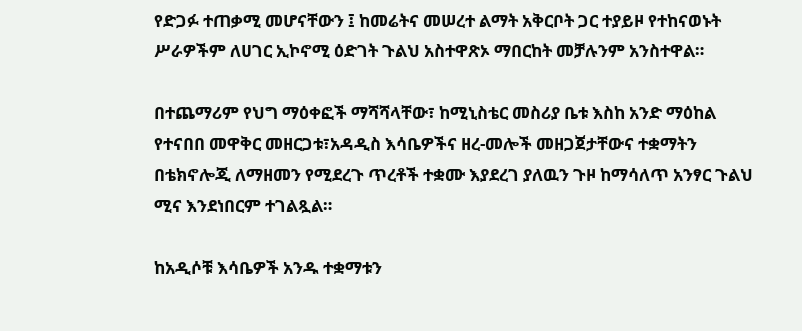የድጋፉ ተጠቃሚ መሆናቸውን ፤ ከመሬትና መሠረተ ልማት አቅርቦት ጋር ተያይዞ የተከናወኑት ሥራዎችም ለሀገር ኢኮኖሚ ዕድገት ጉልህ አስተዋጽኦ ማበርከት መቻሉንም አንስተዋል።

በተጨማሪም የህግ ማዕቀፎች ማሻሻላቸው፣ ከሚኒስቴር መስሪያ ቤቱ እስከ አንድ ማዕከል የተናበበ መዋቅር መዘርጋቱ፣አዳዲስ እሳቤዎችና ዘረ-መሎች መዘጋጀታቸውና ተቋማትን በቴክኖሎጂ ለማዘመን የሚደረጉ ጥረቶች ተቋሙ እያደረገ ያለዉን ጉዞ ከማሳለጥ አንፃር ጉልህ ሚና እንደነበርም ተገልጿል።

ከአዲሶቹ እሳቤዎች አንዱ ተቋማቱን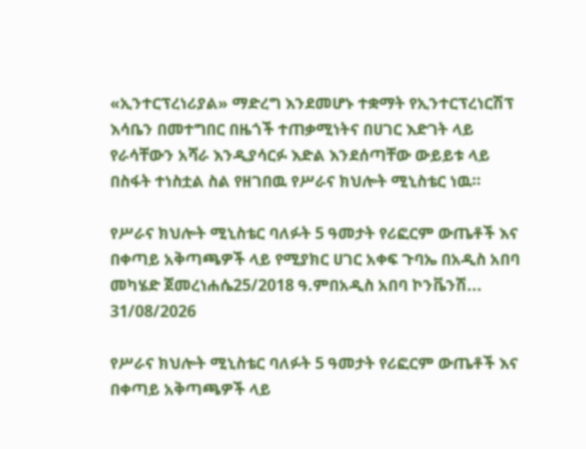«ኢንተርፕረነሪያል» ማድረግ እንደመሆኑ ተቋማት የኢንተርፕረነርሽፕ እሳቤን በመተግበር በዜጎች ተጠቃሚነትና በሀገር እድገት ላይ የራሳቸውን አሻራ እንዲያሳርፉ እድል እንደሰጣቸው ውይይቱ ላይ በስፋት ተነስቷል ስል የዘገበዉ የሥራና ክህሎት ሚኒስቴር ነዉ።

የሥራና ክህሎት ሚኒስቴር ባለፉት 5 ዓመታት የሪፎርም ውጤቶች እና በቀጣይ አቅጣጫዎች ላይ የሚያክር ሀገር አቀፍ ጉባኤ በአዲስ አበባ መካሄድ ጀመረነሐሴ25/2018 ዓ.ምበአዲስ አበባ ኮንቬንሽ...
31/08/2026

የሥራና ክህሎት ሚኒስቴር ባለፉት 5 ዓመታት የሪፎርም ውጤቶች እና በቀጣይ አቅጣጫዎች ላይ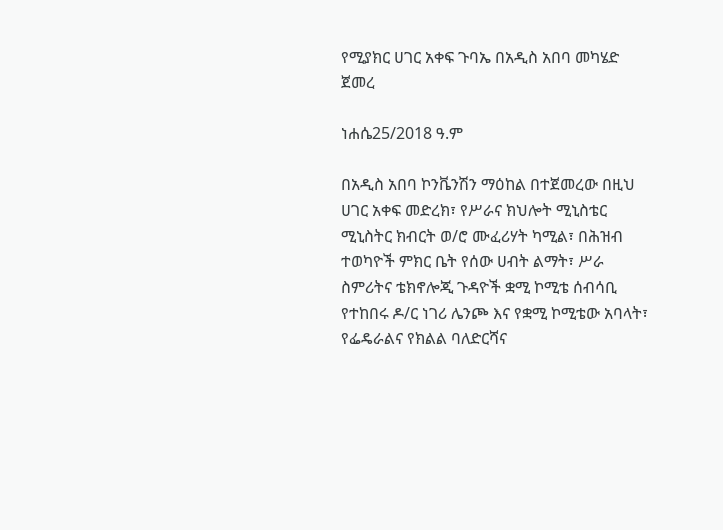የሚያክር ሀገር አቀፍ ጉባኤ በአዲስ አበባ መካሄድ ጀመረ

ነሐሴ25/2018 ዓ.ም

በአዲስ አበባ ኮንቬንሽን ማዕከል በተጀመረው በዚህ ሀገር አቀፍ መድረክ፣ የሥራና ክህሎት ሚኒስቴር ሚኒስትር ክብርት ወ/ሮ ሙፈሪሃት ካሚል፣ በሕዝብ ተወካዮች ምክር ቤት የሰው ሀብት ልማት፣ ሥራ ስምሪትና ቴክኖሎጂ ጉዳዮች ቋሚ ኮሚቴ ሰብሳቢ የተከበሩ ዶ/ር ነገሪ ሌንጮ እና የቋሚ ኮሚቴው አባላት፣ የፌዴራልና የክልል ባለድርሻና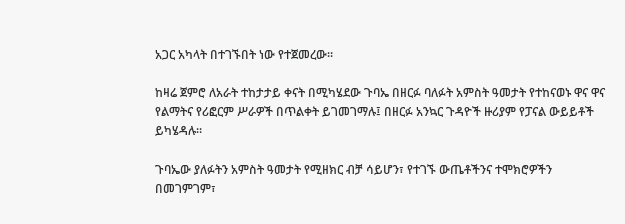አጋር አካላት በተገኙበት ነው የተጀመረው።

ከዛሬ ጀምሮ ለአራት ተከታታይ ቀናት በሚካሄደው ጉባኤ በዘርፉ ባለፉት አምስት ዓመታት የተከናወኑ ዋና ዋና የልማትና የሪፎርም ሥራዎች በጥልቀት ይገመገማሉ፤ በዘርፉ አንኳር ጉዳዮች ዙሪያም የፓናል ውይይቶች ይካሄዳሉ።

ጉባኤው ያለፉትን አምስት ዓመታት የሚዘክር ብቻ ሳይሆን፣ የተገኙ ውጤቶችንና ተሞክሮዎችን በመገምገም፣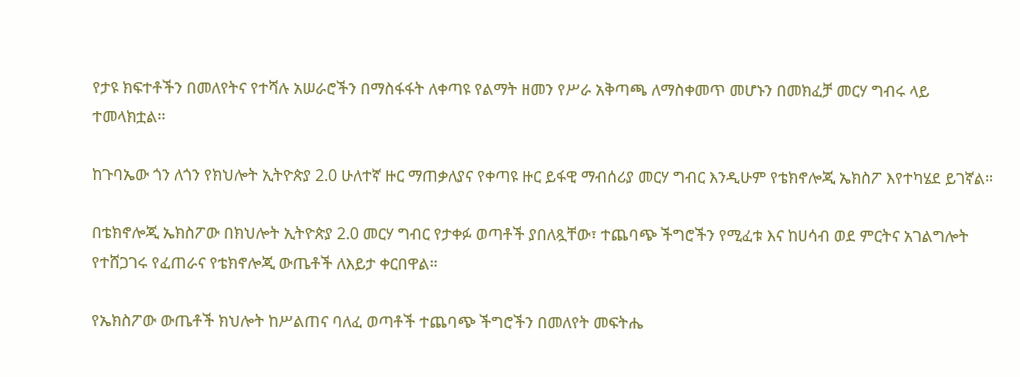የታዩ ክፍተቶችን በመለየትና የተሻሉ አሠራሮችን በማስፋፋት ለቀጣዩ የልማት ዘመን የሥራ አቅጣጫ ለማስቀመጥ መሆኑን በመክፈቻ መርሃ ግብሩ ላይ ተመላክቷል፡፡

ከጉባኤው ጎን ለጎን የክህሎት ኢትዮጵያ 2.0 ሁለተኛ ዙር ማጠቃለያና የቀጣዩ ዙር ይፋዊ ማብሰሪያ መርሃ ግብር እንዲሁም የቴክኖሎጂ ኤክስፖ እየተካሄደ ይገኛል።

በቴክኖሎጂ ኤክስፖው በክህሎት ኢትዮጵያ 2.0 መርሃ ግብር የታቀፉ ወጣቶች ያበለጿቸው፣ ተጨባጭ ችግሮችን የሚፈቱ እና ከሀሳብ ወደ ምርትና አገልግሎት የተሸጋገሩ የፈጠራና የቴክኖሎጂ ውጤቶች ለእይታ ቀርበዋል።

የኤክስፖው ውጤቶች ክህሎት ከሥልጠና ባለፈ ወጣቶች ተጨባጭ ችግሮችን በመለየት መፍትሔ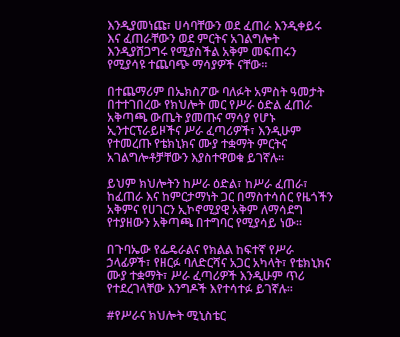እንዲያመነጩ፣ ሀሳባቸውን ወደ ፈጠራ እንዲቀይሩ እና ፈጠራቸውን ወደ ምርትና አገልግሎት እንዲያሸጋግሩ የሚያስችል አቅም መፍጠሩን የሚያሳዩ ተጨባጭ ማሳያዎች ናቸው።

በተጨማሪም በኤክስፖው ባለፉት አምስት ዓመታት በተተገበረው የክህሎት መር የሥራ ዕድል ፈጠራ አቅጣጫ ውጤት ያመጡና ማሳያ የሆኑ ኢንተርፕራይዞችና ሥራ ፈጣሪዎች፣ እንዲሁም የተመረጡ የቴክኒክና ሙያ ተቋማት ምርትና አገልግሎቶቻቸውን እያስተዋወቁ ይገኛሉ።

ይህም ክህሎትን ከሥራ ዕድል፣ ከሥራ ፈጠራ፣ ከፈጠራ እና ከምርታማነት ጋር በማስተሳሰር የዜጎችን አቅምና የሀገርን ኢኮኖሚያዊ አቅም ለማሳደግ የተያዘውን አቅጣጫ በተግባር የሚያሳይ ነው።

በጉባኤው የፌዴራልና የክልል ከፍተኛ የሥራ ኃላፊዎች፣ የዘርፉ ባለድርሻና አጋር አካላት፣ የቴክኒክና ሙያ ተቋማት፣ ሥራ ፈጣሪዎች እንዲሁም ጥሪ የተደረገላቸው እንግዶች እየተሳተፉ ይገኛሉ።

#የሥራና ክህሎት ሚኒስቴር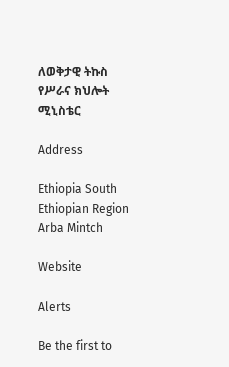ለወቅታዊ ትኩስ የሥራና ክህሎት ሚኒስቴር

Address

Ethiopia South Ethiopian Region
Arba Mintch

Website

Alerts

Be the first to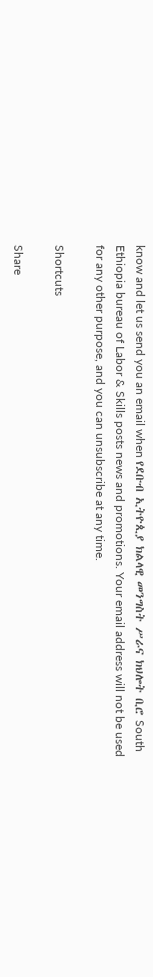know and let us send you an email when የደቡብ ኢትዮጲያ ክልላዊ መንግስት ሥራና ክህሎት ቢሮ South Ethiopia bureau of Labor & Skills posts news and promotions. Your email address will not be used for any other purpose, and you can unsubscribe at any time.

Shortcuts

Share